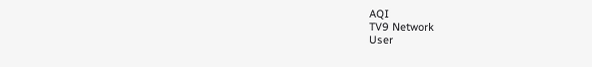AQI
TV9 Network
User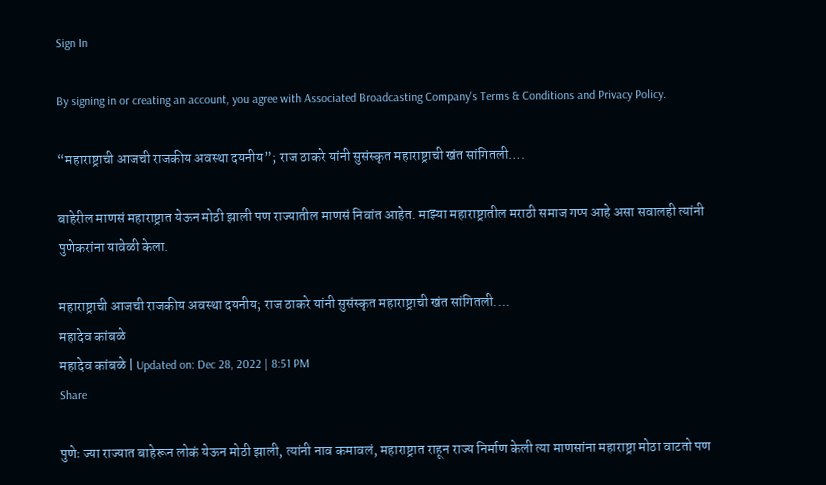Sign In

By signing in or creating an account, you agree with Associated Broadcasting Company's Terms & Conditions and Privacy Policy.

“महाराष्ट्राची आजची राजकीय अवस्था दयनीय”; राज ठाकरे यांनी सुसंस्कृत महाराष्ट्राची खंत सांगितली….

बाहेरील माणसं महाराष्ट्रात येऊन मोठी झाली पण राज्यातील माणसं निवांत आहेत. माझ्या महाराष्ट्रातील मराठी समाज गप्प आहे असा सवालही त्यांनी पुणेकरांना यावेळी केला.

महाराष्ट्राची आजची राजकीय अवस्था दयनीय; राज ठाकरे यांनी सुसंस्कृत महाराष्ट्राची खंत सांगितली....
महादेव कांबळे
महादेव कांबळे | Updated on: Dec 28, 2022 | 8:51 PM
Share

पुणेः ज्या राज्यात बाहेरून लोकं येऊन मोठी झाली, त्यांनी नाव कमावलं, महाराष्ट्रात राहून राज्य निर्माण केली त्या माणसांना महाराष्ट्रा मोठा वाटतो पण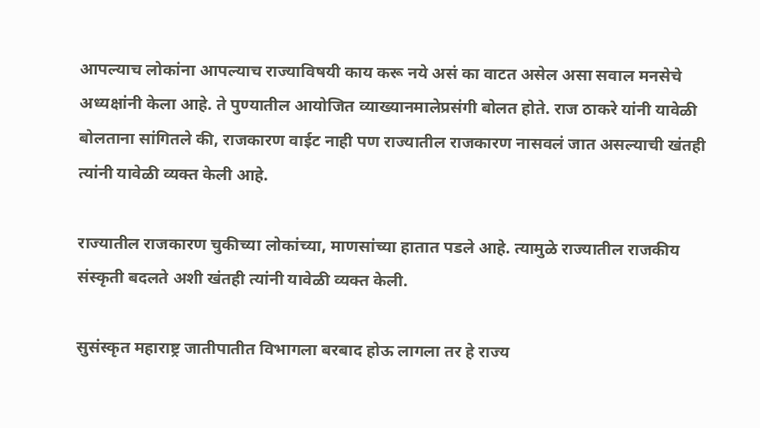आपल्याच लोकांना आपल्याच राज्याविषयी काय करू नये असं का वाटत असेल असा सवाल मनसेचे अध्यक्षांनी केला आहे. ते पुण्यातील आयोजित व्याख्यानमालेप्रसंगी बोलत होते. राज ठाकरे यांनी यावेळी बोलताना सांगितले की, राजकारण वाईट नाही पण राज्यातील राजकारण नासवलं जात असल्याची खंतही त्यांनी यावेळी व्यक्त केली आहे.

राज्यातील राजकारण चुकीच्या लोकांच्या, माणसांच्या हातात पडले आहे. त्यामुळे राज्यातील राजकीय संस्कृती बदलते अशी खंतही त्यांनी यावेळी व्यक्त केली.

सुसंस्कृत महाराष्ट्र जातीपातीत विभागला बरबाद होऊ लागला तर हे राज्य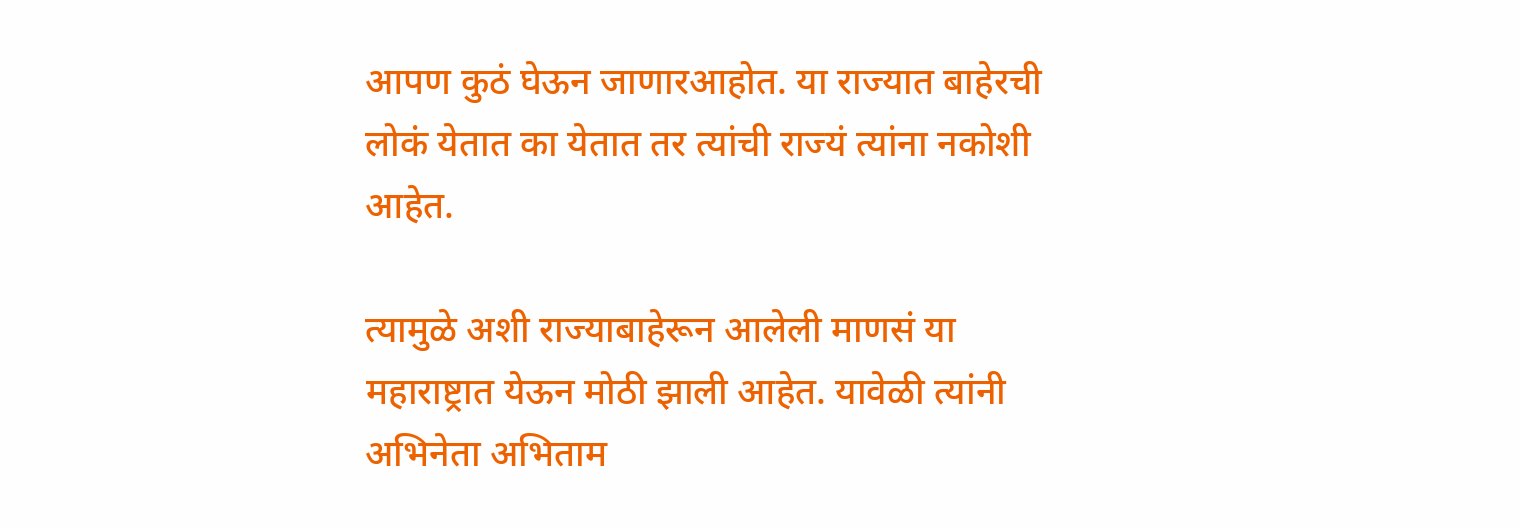आपण कुठं घेऊन जाणारआहोत. या राज्यात बाहेरची लोकं येतात का येतात तर त्यांची राज्यं त्यांना नकोशी आहेत.

त्यामुळे अशी राज्याबाहेरून आलेली माणसं या महाराष्ट्रात येऊन मोठी झाली आहेत. यावेळी त्यांनी अभिनेता अभिताम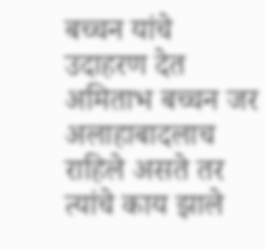बच्चन यांचे उदाहरण देत अमिताभ बच्चन जर अलाहाबादलाच राहिले असते तर त्यांचे काय झाले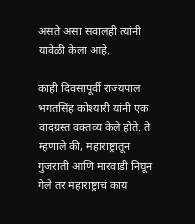असते असा सवालही त्यांनी यावेळी केला आहे.

काही दिवसापूर्वी राज्यपाल भगतसिंह कोश्यारी यांनी एक वादग्रस्त वक्तव्य केले होते. ते म्हणाले की, महाराष्ट्रातून गुजराती आणि मारवाडी निघून गेले तर महाराष्ट्राचं काय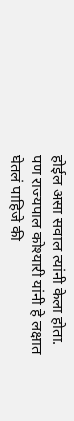होईल असा सवाल त्यांनी केला होता. पण राज्यपाल कोश्यारी यांनी हे लक्षात घेतलं पाहिजे की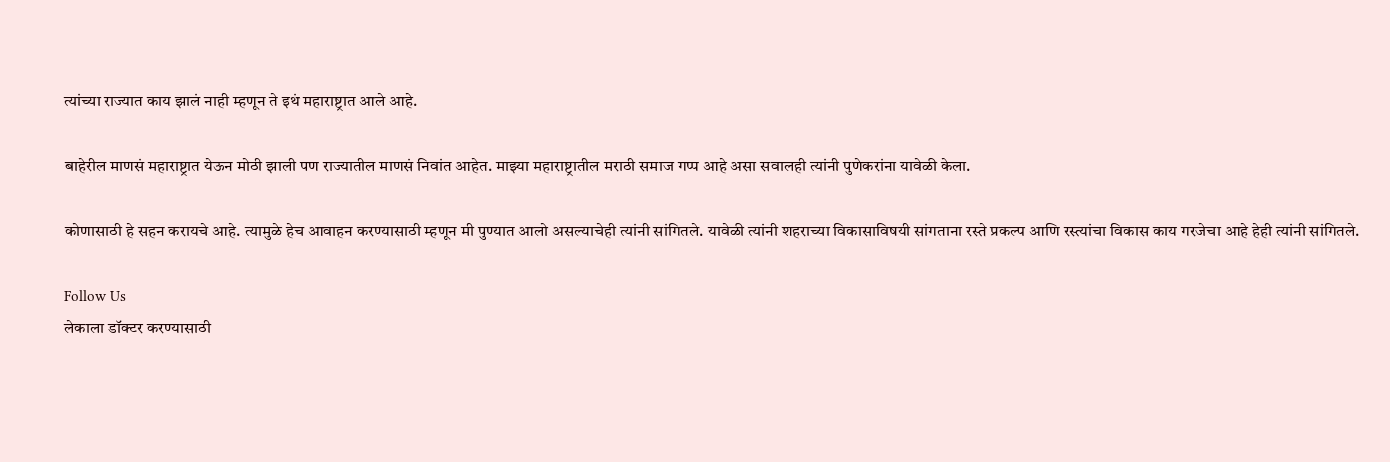त्यांच्या राज्यात काय झालं नाही म्हणून ते इथं महाराष्ट्रात आले आहे.

बाहेरील माणसं महाराष्ट्रात येऊन मोठी झाली पण राज्यातील माणसं निवांत आहेत. माझ्या महाराष्ट्रातील मराठी समाज गप्प आहे असा सवालही त्यांनी पुणेकरांना यावेळी केला.

कोणासाठी हे सहन करायचे आहे. त्यामुळे हेच आवाहन करण्यासाठी म्हणून मी पुण्यात आलो असल्याचेही त्यांनी सांगितले. यावेळी त्यांनी शहराच्या विकासाविषयी सांगताना रस्ते प्रकल्प आणि रस्त्यांचा विकास काय गरजेचा आहे हेही त्यांनी सांगितले.

Follow Us
लेकाला डॉक्टर करण्यासाठी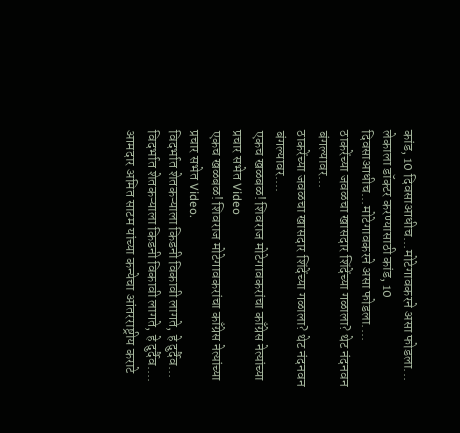कांड, 10 दिवसाआधीच...मोटेगावकरने असा फोडला...
लेकाला डॉक्टर करण्यासाठी कांड, 10 दिवसाआधीच...मोटेगावकरने असा फोडला....
ठाकरेंच्या जवळचा खासदार शिंदेंच्या गळाला? थेट नंदनवन बंगल्यावर...
ठाकरेंच्या जवळचा खासदार शिंदेंच्या गळाला? थेट नंदनवन बंगल्यावर....
एकच खळबळ! शिवराज मोटेगावकरांचा काँग्रेस नेत्यांच्या प्रचार सभेत Video
एकच खळबळ! शिवराज मोटेगावकरांचा काँग्रेस नेत्यांच्या प्रचार सभेत Video.
विदर्भात शेतकऱ्याला किडनी विकावी लागते, हे दुर्दैव...
विदर्भात शेतकऱ्याला किडनी विकावी लागते, हे दुर्दैव....
आमदार अमित साटम यांच्या कन्येचा आंतरराष्ट्रीय कराटे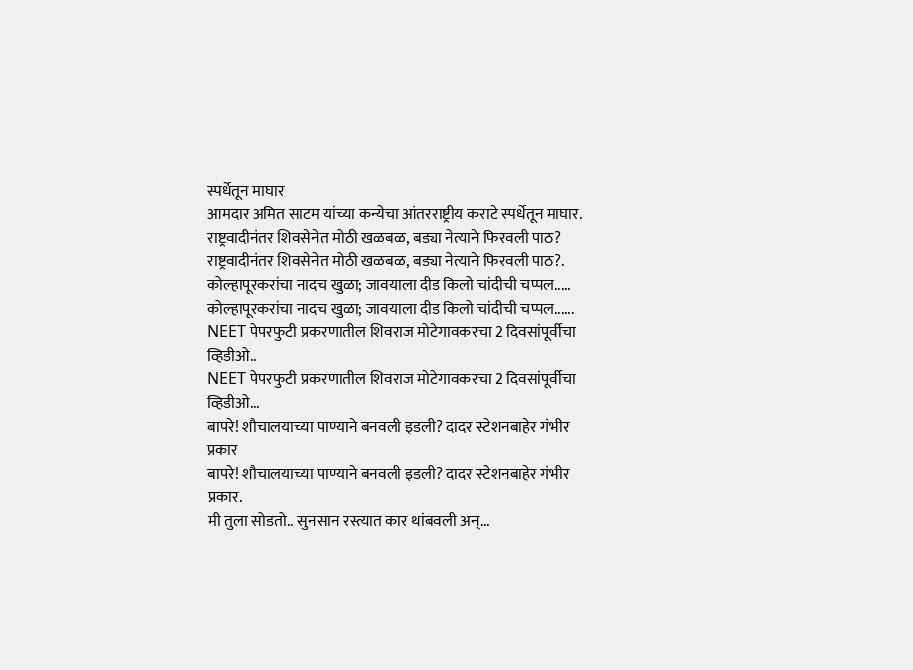स्पर्धेतून माघार
आमदार अमित साटम यांच्या कन्येचा आंतरराष्ट्रीय कराटे स्पर्धेतून माघार.
राष्ट्रवादीनंतर शिवसेनेत मोठी खळबळ, बड्या नेत्याने फिरवली पाठ?
राष्ट्रवादीनंतर शिवसेनेत मोठी खळबळ, बड्या नेत्याने फिरवली पाठ?.
कोल्हापूरकरांचा नादच खुळा; जावयाला दीड किलो चांदीची चप्पल.....
कोल्हापूरकरांचा नादच खुळा; जावयाला दीड किलो चांदीची चप्पल......
NEET पेपरफुटी प्रकरणातील शिवराज मोटेगावकरचा 2 दिवसांपूर्वीचा व्हिडीओ..
NEET पेपरफुटी प्रकरणातील शिवराज मोटेगावकरचा 2 दिवसांपूर्वीचा व्हिडीओ...
बापरे! शौचालयाच्या पाण्याने बनवली इडली? दादर स्टेशनबाहेर गंभीर प्रकार
बापरे! शौचालयाच्या पाण्याने बनवली इडली? दादर स्टेशनबाहेर गंभीर प्रकार.
मी तुला सोडतो.. सुनसान रस्त्यात कार थांबवली अन्...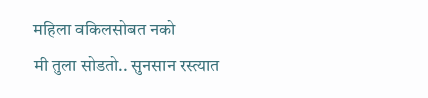महिला वकिलसोबत नको
मी तुला सोडतो.. सुनसान रस्त्यात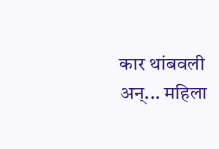कार थांबवली अन्... महिला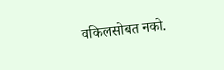वकिलसोबत नको.